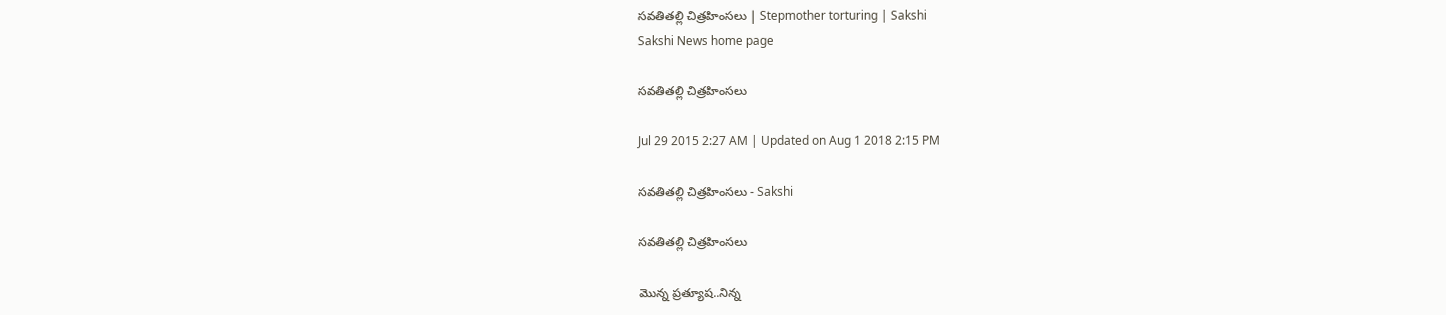సవతితల్లి చిత్రహింసలు | Stepmother torturing | Sakshi
Sakshi News home page

సవతితల్లి చిత్రహింసలు

Jul 29 2015 2:27 AM | Updated on Aug 1 2018 2:15 PM

సవతితల్లి చిత్రహింసలు - Sakshi

సవతితల్లి చిత్రహింసలు

మొన్న ప్రత్యూష..నిన్న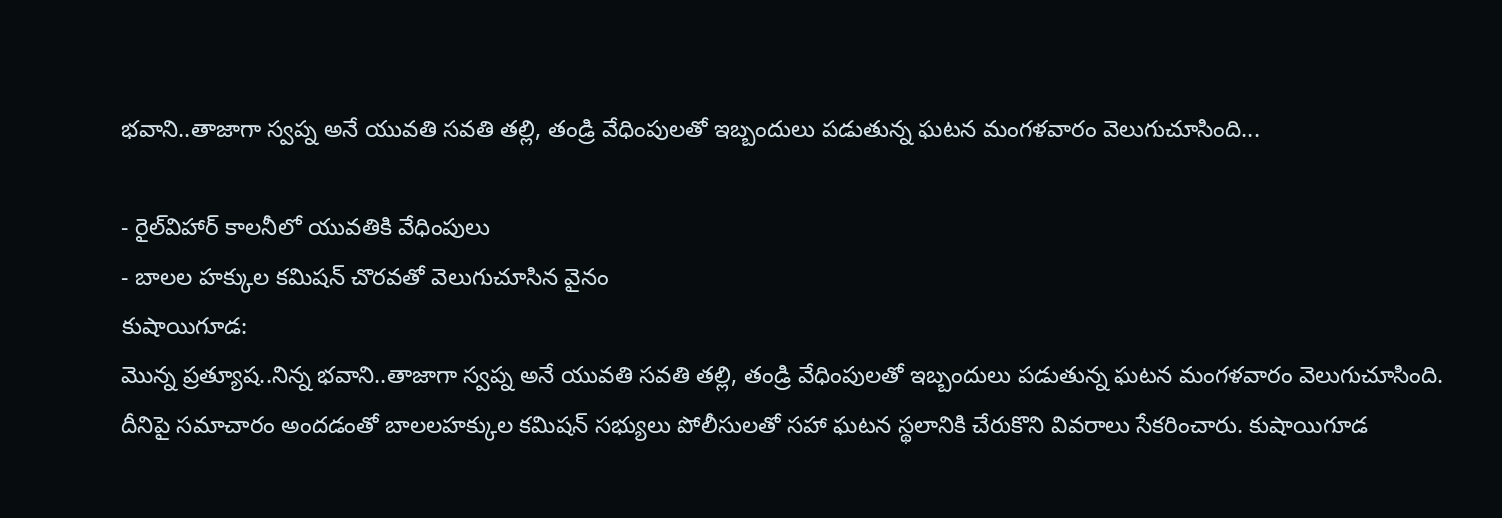భవాని..తాజాగా స్వప్న అనే యువతి సవతి తల్లి, తండ్రి వేధింపులతో ఇబ్బందులు పడుతున్న ఘటన మంగళవారం వెలుగుచూసింది...

- రైల్‌విహార్ కాలనీలో యువతికి వేధింపులు
- బాలల హక్కుల కమిషన్ చొరవతో వెలుగుచూసిన వైనం
కుషాయిగూడ:
మొన్న ప్రత్యూష..నిన్న భవాని..తాజాగా స్వప్న అనే యువతి సవతి తల్లి, తండ్రి వేధింపులతో ఇబ్బందులు పడుతున్న ఘటన మంగళవారం వెలుగుచూసింది.  దీనిపై సమాచారం అందడంతో బాలలహక్కుల కమిషన్ సభ్యులు పోలీసులతో సహా ఘటన స్థలానికి చేరుకొని వివరాలు సేకరించారు. కుషాయిగూడ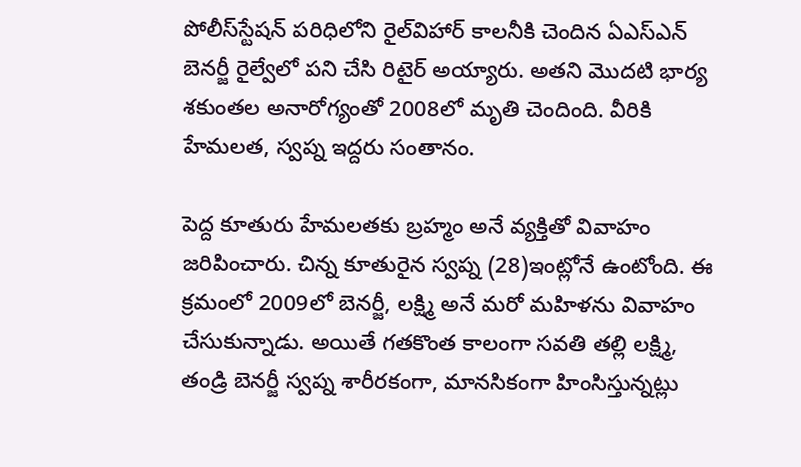పోలీస్‌స్టేషన్ పరిధిలోని రైల్‌విహార్ కాలనీకి చెందిన ఏఎస్‌ఎన్ బెనర్జీ రైల్వేలో పని చేసి రిటైర్ అయ్యారు. అతని మొదటి భార్య శకుంతల అనారోగ్యంతో 2008లో మృతి చెందింది. వీరికి హేమలత, స్వప్న ఇద్దరు సంతానం.

పెద్ద కూతురు హేమలతకు బ్రహ్మం అనే వ్యక్తితో వివాహం జరిపించారు. చిన్న కూతురైన స్వప్న (28)ఇంట్లోనే ఉంటోంది. ఈ క్రమంలో 2009లో బెనర్జీ, లక్ష్మి అనే మరో మహిళను వివాహం చేసుకున్నాడు. అయితే గతకొంత కాలంగా సవతి తల్లి లక్ష్మి, తండ్రి బెనర్జీ స్వప్న శారీరకంగా, మానసికంగా హింసిస్తున్నట్లు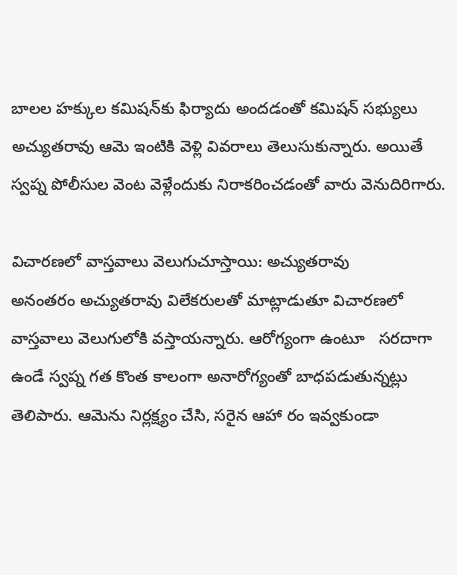బాలల హక్కుల కమిషన్‌కు ఫిర్యాదు అందడంతో కమిషన్ సభ్యులు అచ్యుతరావు ఆమె ఇంటికి వెళ్లి వివరాలు తెలుసుకున్నారు. అయితే స్వప్న పోలీసుల వెంట వెళ్లేందుకు నిరాకరించడంతో వారు వెనుదిరిగారు.

విచారణలో వాస్తవాలు వెలుగుచూస్తాయి: అచ్యుతరావు
అనంతరం అచ్యుతరావు విలేకరులతో మాట్లాడుతూ విచారణలో వాస్తవాలు వెలుగులోకి వస్తాయన్నారు. ఆరోగ్యంగా ఉంటూ   సరదాగా ఉండే స్వప్న గత కొంత కాలంగా అనారోగ్యంతో బాధపడుతున్నట్లు తెలిపారు. ఆమెను నిర్లక్ష్యం చేసి, సరైన ఆహా రం ఇవ్వకుండా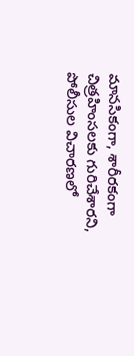మానసికంగా, శారీరకంగా చిత్రహింసలకు గురిచేశారని, పోలీసుల విచారణలో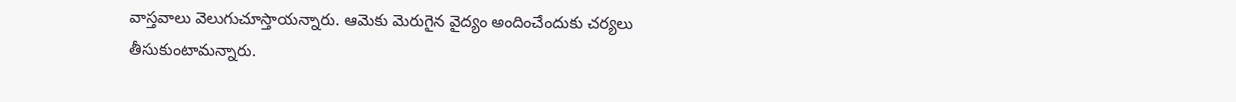వాస్తవాలు వెలుగుచూస్తాయన్నారు. ఆమెకు మెరుగైన వైద్యం అందించేందుకు చర్యలు తీసుకుంటామన్నారు.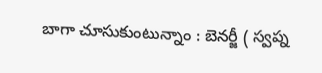బాగా చూసుకుంటున్నాం : బెనర్జీ ( స్వప్న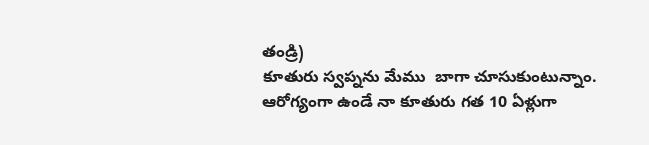తండ్రి)
కూతురు స్వప్నను మేము  బాగా చూసుకుంటున్నాం. ఆరోగ్యంగా ఉండే నా కూతురు గత 10 ఏళ్లుగా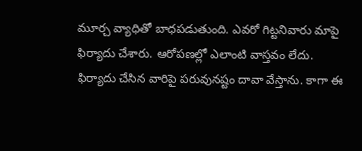మూర్చ వ్యాధితో బాధపడుతుంది. ఎవరో గిట్టనివారు మాపై ఫిర్యాదు చేశారు. ఆరోపణల్లో ఎలాంటి వాస్తవం లేదు. ఫిర్యాదు చేసిన వారిపై పరువునష్టం దావా వేస్తాను. కాగా ఈ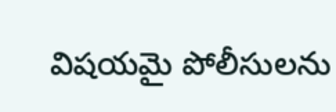విషయమై పోలీసులను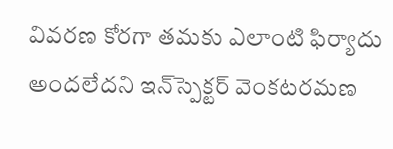వివరణ కోరగా తమకు ఎలాంటి ఫిర్యాదు అందలేదని ఇన్‌స్పెక్టర్ వెంకటరమణ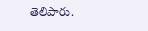తెలిపారు.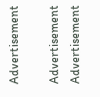Advertisement

Advertisement
Advertisement